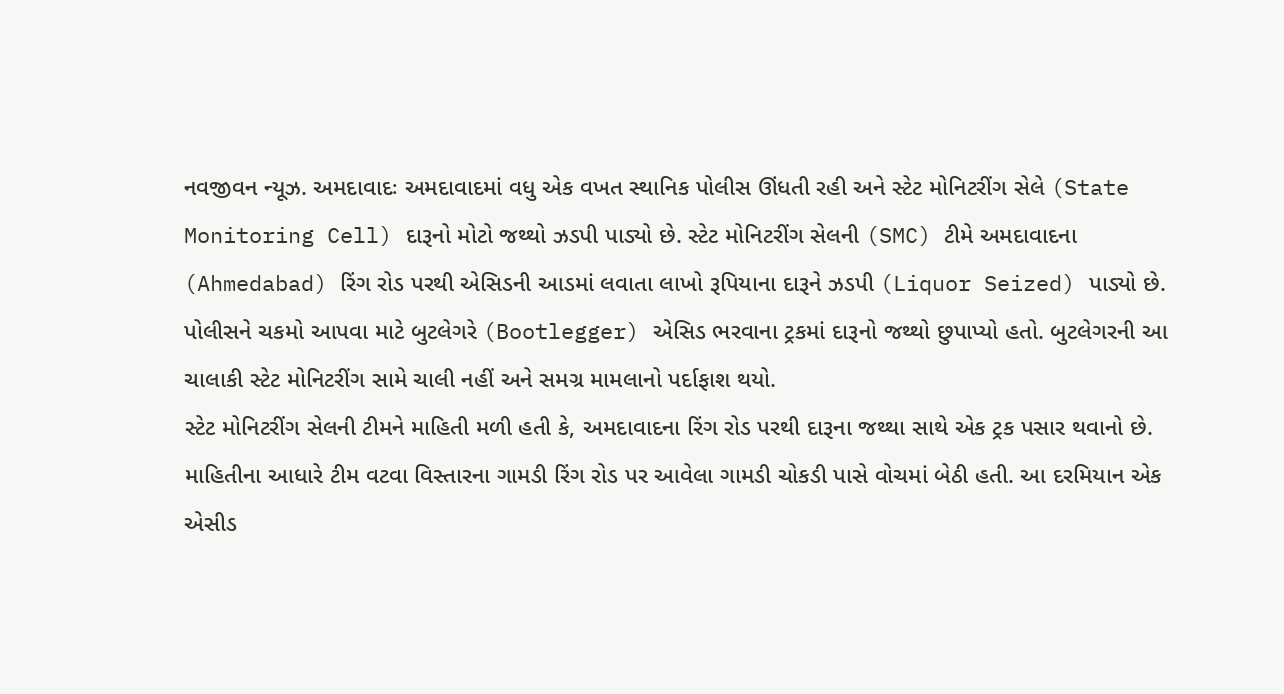નવજીવન ન્યૂઝ. અમદાવાદઃ અમદાવાદમાં વધુ એક વખત સ્થાનિક પોલીસ ઊંધતી રહી અને સ્ટેટ મોનિટરીંગ સેલે (State Monitoring Cell) દારૂનો મોટો જથ્થો ઝડપી પાડ્યો છે. સ્ટેટ મોનિટરીંગ સેલની (SMC) ટીમે અમદાવાદના (Ahmedabad) રિંગ રોડ પરથી એસિડની આડમાં લવાતા લાખો રૂપિયાના દારૂને ઝડપી (Liquor Seized) પાડ્યો છે. પોલીસને ચકમો આપવા માટે બુટલેગરે (Bootlegger) એસિડ ભરવાના ટ્રકમાં દારૂનો જથ્થો છુપાપ્યો હતો. બુટલેગરની આ ચાલાકી સ્ટેટ મોનિટરીંગ સામે ચાલી નહીં અને સમગ્ર મામલાનો પર્દાફાશ થયો.
સ્ટેટ મોનિટરીંગ સેલની ટીમને માહિતી મળી હતી કે, અમદાવાદના રિંગ રોડ પરથી દારૂના જથ્થા સાથે એક ટ્રક પસાર થવાનો છે. માહિતીના આધારે ટીમ વટવા વિસ્તારના ગામડી રિંગ રોડ પર આવેલા ગામડી ચોકડી પાસે વોચમાં બેઠી હતી. આ દરમિયાન એક એસીડ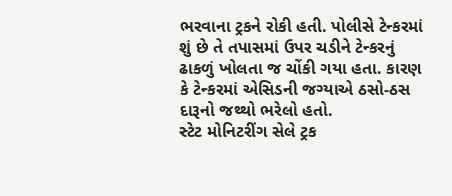ભરવાના ટ્રકને રોકી હતી. પોલીસે ટેન્કરમાં શું છે તે તપાસમાં ઉપર ચડીને ટેન્કરનું ઢાકળું ખોલતા જ ચોંકી ગયા હતા. કારણ કે ટેન્કરમાં એસિડની જગ્યાએ ઠસો-ઠસ દારૂનો જથ્થો ભરેલો હતો.
સ્ટેટ મોનિટરીંગ સેલે ટ્રક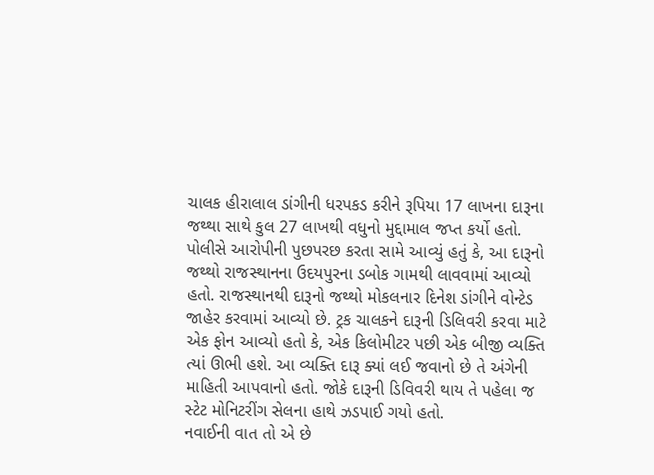ચાલક હીરાલાલ ડાંગીની ધરપકડ કરીને રૂપિયા 17 લાખના દારૂના જથ્થા સાથે કુલ 27 લાખથી વધુનો મુદ્દામાલ જપ્ત કર્યો હતો. પોલીસે આરોપીની પુછપરછ કરતા સામે આવ્યું હતું કે, આ દારૂનો જથ્થો રાજસ્થાનના ઉદયપુરના ડબોક ગામથી લાવવામાં આવ્યો હતો. રાજસ્થાનથી દારૂનો જથ્થો મોકલનાર દિનેશ ડાંગીને વોન્ટેડ જાહેર કરવામાં આવ્યો છે. ટ્રક ચાલકને દારૂની ડિલિવરી કરવા માટે એક ફોન આવ્યો હતો કે, એક કિલોમીટર પછી એક બીજી વ્યક્તિ ત્યાં ઊભી હશે. આ વ્યક્તિ દારૂ ક્યાં લઈ જવાનો છે તે અંગેની માહિતી આપવાનો હતો. જોકે દારૂની ડિવિવરી થાય તે પહેલા જ સ્ટેટ મોનિટરીંગ સેલના હાથે ઝડપાઈ ગયો હતો.
નવાઈની વાત તો એ છે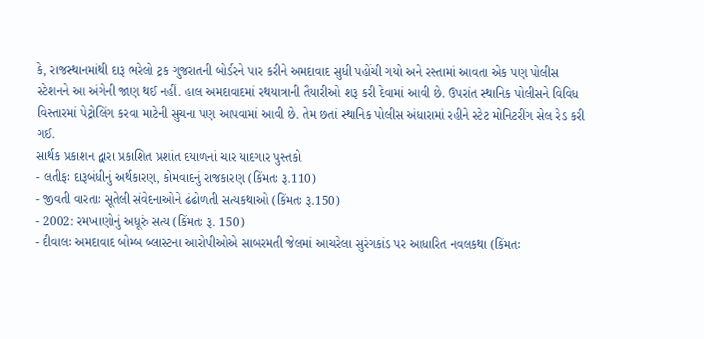કે, રાજસ્થાનમાંથી દારૂ ભરેલો ટ્રક ગુજરાતની બોર્ડરને પાર કરીને અમદાવાદ સુધી પહોંચી ગયો અને રસ્તામાં આવતા એક પણ પોલીસ સ્ટેશનને આ અંગેની જાણ થઈ નહીં. હાલ અમદાવાદમાં રથયાત્રાની તૈયારીઓ શરૂ કરી દેવામાં આવી છે. ઉપરાંત સ્થાનિક પોલીસને વિવિધ વિસ્તારમાં પેટ્રોલિંગ કરવા માટેની સુચના પણ આપવામાં આવી છે. તેમ છતાં સ્થાનિક પોલીસ અંધારામાં રહીને સ્ટેટ મોનિટરીંગ સેલ રેડ કરી ગઈ.
સાર્થક પ્રકાશન દ્વારા પ્રકાશિત પ્રશાંત દયાળનાં ચાર યાદગાર પુસ્તકો
- લતીફઃ દારૂબંધીનું અર્થકારણ, કોમવાદનું રાજકારણ (કિંમતઃ રૂ.110)
- જીવતી વારતાઃ સૂતેલી સંવેદનાઓને ઢંઢોળતી સત્યકથાઓ (કિંમતઃ રૂ.150)
- 2002: રમખાણોનું અધૂરું સત્ય (કિંમતઃ રૂ. 150)
- દીવાલઃ અમદાવાદ બોમ્બ બ્લાસ્ટના આરોપીઓએ સાબરમતી જેલમાં આચરેલા સુરંગકાંડ પર આધારિત નવલકથા (કિંમતઃ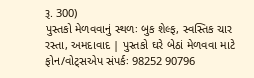રૂ. 300)
પુસ્તકો મેળવવાનું સ્થળઃ બુક શેલ્ફ, સ્વસ્તિક ચાર રસ્તા, અમદાવાદ | પુસ્તકો ઘરે બેઠાં મેળવવા માટે ફોન/વોટ્સએપ સંપર્કઃ 98252 90796